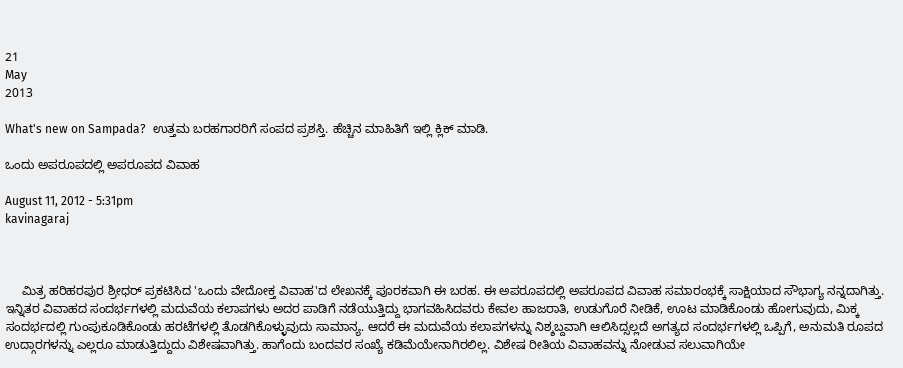21
May
2013

What's new on Sampada?  ಉತ್ತಮ ಬರಹಗಾರರಿಗೆ ಸಂಪದ ಪ್ರಶಸ್ತಿ. ಹೆಚ್ಚಿನ ಮಾಹಿತಿಗೆ ಇಲ್ಲಿ ಕ್ಲಿಕ್ ಮಾಡಿ.

ಒಂದು ಅಪರೂಪದಲ್ಲಿ ಅಪರೂಪದ ವಿವಾಹ

August 11, 2012 - 5:31pm
kavinagaraj



     ಮಿತ್ರ ಹರಿಹರಪುರ ಶ್ರೀಧರ್ ಪ್ರಕಟಿಸಿದ 'ಒಂದು ವೇದೋಕ್ತ ವಿವಾಹ'ದ ಲೇಖನಕ್ಕೆ ಪೂರಕವಾಗಿ ಈ ಬರಹ. ಈ ಅಪರೂಪದಲ್ಲಿ ಅಪರೂಪದ ವಿವಾಹ ಸಮಾರಂಭಕ್ಕೆ ಸಾಕ್ಷಿಯಾದ ಸೌಭಾಗ್ಯ ನನ್ನದಾಗಿತ್ತು. ಇನ್ನಿತರ ವಿವಾಹದ ಸಂದರ್ಭಗಳಲ್ಲಿ ಮದುವೆಯ ಕಲಾಪಗಳು ಅದರ ಪಾಡಿಗೆ ನಡೆಯುತ್ತಿದ್ದು ಭಾಗವಹಿಸಿದವರು ಕೇವಲ ಹಾಜರಾತಿ, ಉಡುಗೊರೆ ನೀಡಿಕೆ, ಊಟ ಮಾಡಿಕೊಂಡು ಹೋಗುವುದು, ಮಿಕ್ಕ ಸಂದರ್ಭದಲ್ಲಿ ಗುಂಪುಕೂಡಿಕೊಂಡು ಹರಟೆಗಳಲ್ಲಿ ತೊಡಗಿಕೊಳ್ಳುವುದು ಸಾಮಾನ್ಯ. ಆದರೆ ಈ ಮದುವೆಯ ಕಲಾಪಗಳನ್ನು ನಿಶ್ಶಬ್ದವಾಗಿ ಆಲಿಸಿದ್ಸಲ್ಲದೆ ಅಗತ್ಯದ ಸಂದರ್ಭಗಳಲ್ಲಿ ಒಪ್ಪಿಗೆ, ಅನುಮತಿ ರೂಪದ ಉದ್ಗಾರಗಳನ್ನು ಎಲ್ಲರೂ ಮಾಡುತ್ತಿದ್ದುದು ವಿಶೇಷವಾಗಿತ್ತು. ಹಾಗೆಂದು ಬಂದವರ ಸಂಖ್ಯೆ ಕಡಿಮೆಯೇನಾಗಿರಲಿಲ್ಲ. ವಿಶೇಷ ರೀತಿಯ ವಿವಾಹವನ್ನು ನೋಡುವ ಸಲುವಾಗಿಯೇ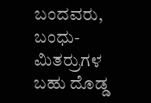ಬಂದವರು, ಬಂಧು-ಮಿತರ್ರುಗಳ ಬಹು ದೊಡ್ಡ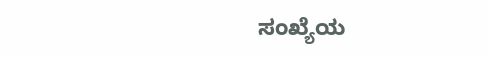ಸಂಖ್ಯೆಯ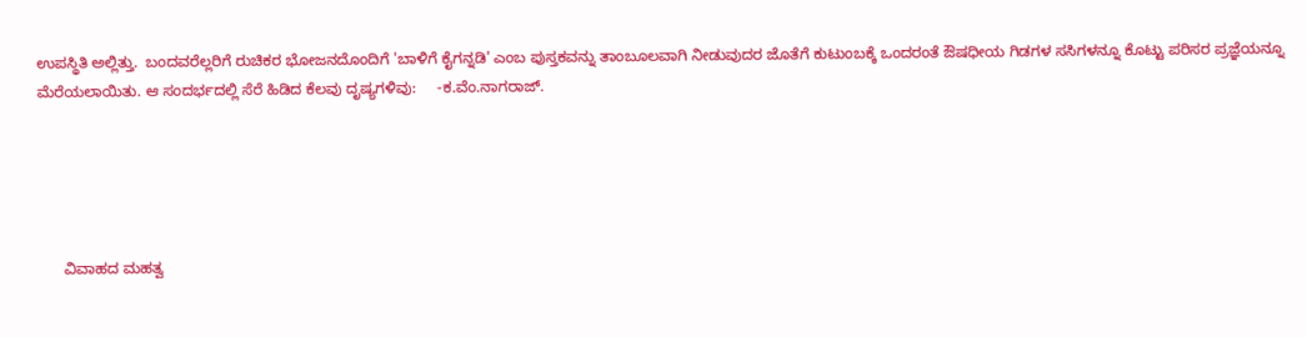ಉಪಸ್ಥಿತಿ ಅಲ್ಲಿತ್ತು.  ಬಂದವರೆಲ್ಲರಿಗೆ ರುಚಿಕರ ಭೋಜನದೊಂದಿಗೆ 'ಬಾಳಿಗೆ ಕೈಗನ್ನಡಿ' ಎಂಬ ಪುಸ್ತಕವನ್ನು ತಾಂಬೂಲವಾಗಿ ನೀಡುವುದರ ಜೊತೆಗೆ ಕುಟುಂಬಕ್ಕೆ ಒಂದರಂತೆ ಔಷಧೀಯ ಗಿಡಗಳ ಸಸಿಗಳನ್ನೂ ಕೊಟ್ಟು ಪರಿಸರ ಪ್ರಜ್ಞೆಯನ್ನೂ ಮೆರೆಯಲಾಯಿತು. ಆ ಸಂದರ್ಭದಲ್ಲಿ ಸೆರೆ ಹಿಡಿದ ಕೆಲವು ದೃಷ್ಯಗಳಿವು:     -ಕ.ವೆಂ.ನಾಗರಾಜ್.





      ವಿವಾಹದ ಮಹತ್ವ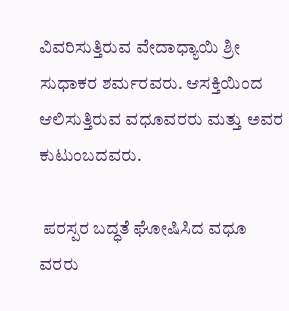ವಿವರಿಸುತ್ತಿರುವ ವೇದಾಧ್ಯಾಯಿ ಶ್ರೀ ಸುಧಾಕರ ಶರ್ಮರವರು. ಆಸಕ್ತಿಯಿಂದ ಆಲಿಸುತ್ತಿರುವ ವಧೂವರರು ಮತ್ತು ಅವರ ಕುಟುಂಬದವರು.

 ಪರಸ್ಪರ ಬದ್ಧತೆ ಘೋಷಿಸಿದ ವಧೂ ವರರು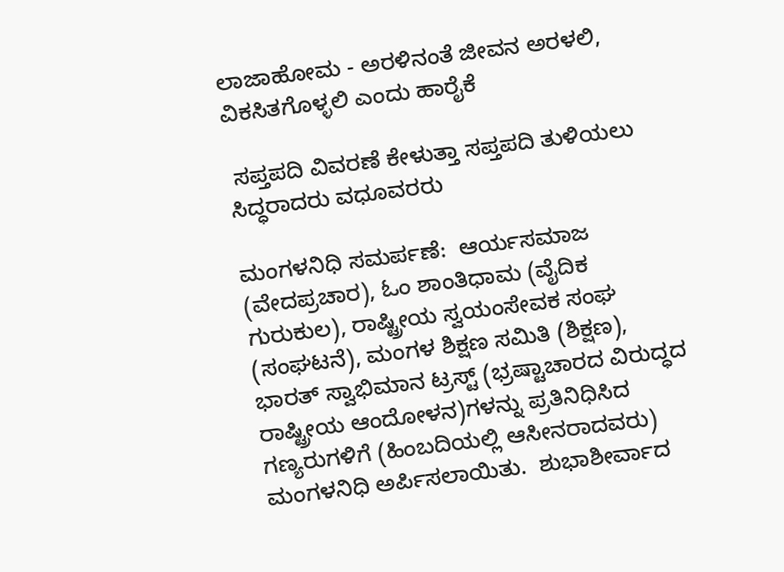ಲಾಜಾಹೋಮ - ಅರಳಿನಂತೆ ಜೀವನ ಅರಳಲಿ, ವಿಕಸಿತಗೊಳ್ಳಲಿ ಎಂದು ಹಾರೈಕೆ

 ಸಪ್ತಪದಿ ವಿವರಣೆ ಕೇಳುತ್ತಾ ಸಪ್ತಪದಿ ತುಳಿಯಲು ಸಿದ್ಧರಾದರು ವಧೂವರರು

ಮಂಗಳನಿಧಿ ಸಮರ್ಪಣೆ:  ಆರ್ಯಸಮಾಜ (ವೇದಪ್ರಚಾರ), ಓಂ ಶಾಂತಿಧಾಮ (ವೈದಿಕ ಗುರುಕುಲ), ರಾಷ್ಟ್ರೀಯ ಸ್ವಯಂಸೇವಕ ಸಂಘ (ಸಂಘಟನೆ), ಮಂಗಳ ಶಿಕ್ಷಣ ಸಮಿತಿ (ಶಿಕ್ಷಣ), ಭಾರತ್ ಸ್ವಾಭಿಮಾನ ಟ್ರಸ್ಟ್ (ಭ್ರಷ್ಟಾಚಾರದ ವಿರುದ್ಧದ ರಾಷ್ಟ್ರೀಯ ಆಂದೋಳನ)ಗಳನ್ನು ಪ್ರತಿನಿಧಿಸಿದ ಗಣ್ಯರುಗಳಿಗೆ (ಹಿಂಬದಿಯಲ್ಲಿ ಆಸೀನರಾದವರು) ಮಂಗಳನಿಧಿ ಅರ್ಪಿಸಲಾಯಿತು.  ಶುಭಾಶೀರ್ವಾದ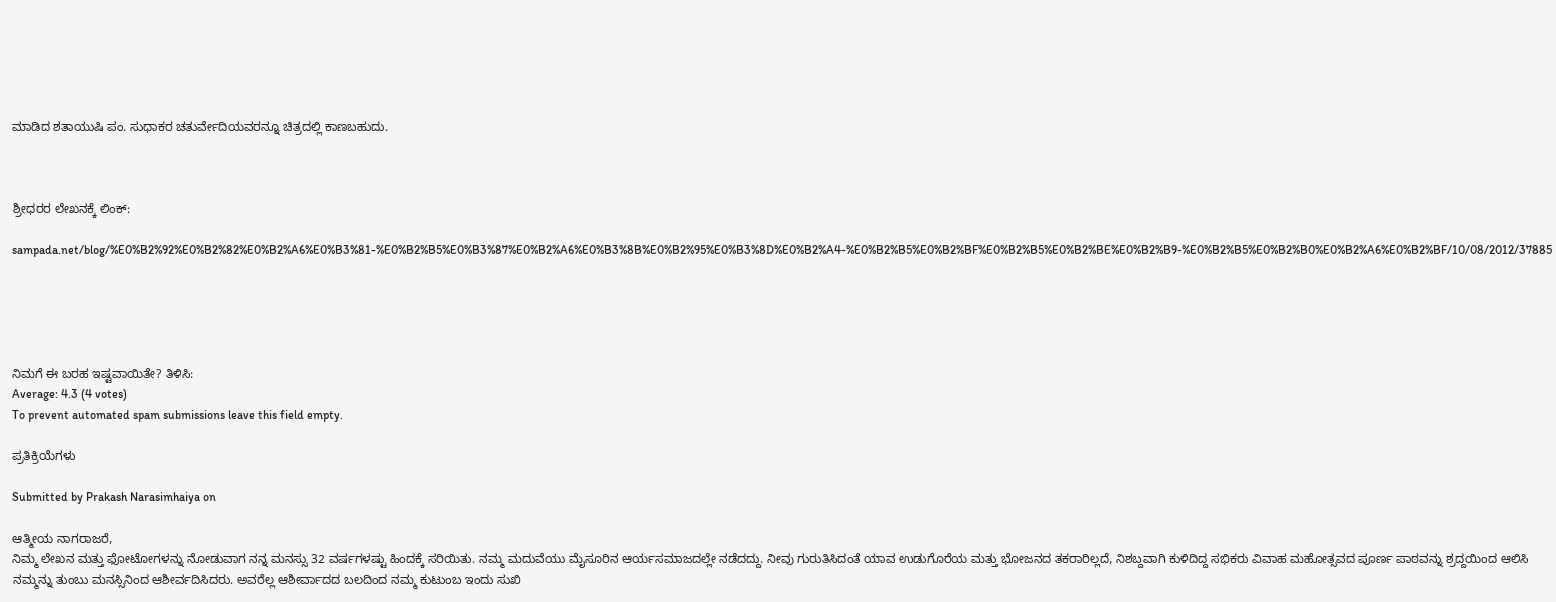ಮಾಡಿದ ಶತಾಯುಷಿ ಪಂ. ಸುಧಾಕರ ಚತುರ್ವೇದಿಯವರನ್ನೂ ಚಿತ್ರದಲ್ಲಿ ಕಾಣಬಹುದು.



ಶ್ರೀಧರರ ಲೇಖನಕ್ಕೆ ಲಿಂಕ್:

sampada.net/blog/%E0%B2%92%E0%B2%82%E0%B2%A6%E0%B3%81-%E0%B2%B5%E0%B3%87%E0%B2%A6%E0%B3%8B%E0%B2%95%E0%B3%8D%E0%B2%A4-%E0%B2%B5%E0%B2%BF%E0%B2%B5%E0%B2%BE%E0%B2%B9-%E0%B2%B5%E0%B2%B0%E0%B2%A6%E0%B2%BF/10/08/2012/37885





ನಿಮಗೆ ಈ ಬರಹ ಇಷ್ಟವಾಯಿತೇ? ತಿಳಿಸಿ:
Average: 4.3 (4 votes)
To prevent automated spam submissions leave this field empty.

ಪ್ರತಿಕ್ರಿಯೆಗಳು

Submitted by Prakash Narasimhaiya on

ಆತ್ಮೀಯ ನಾಗರಾಜರೆ,
ನಿಮ್ಮ ಲೇಖನ ಮತ್ತು ಫೋಟೋಗಳನ್ನು ನೋಡುವಾಗ ನನ್ನ ಮನಸ್ಸು 32 ವರ್ಷಗಳಷ್ಟು ಹಿಂದಕ್ಕೆ ಸರಿಯಿತು. ನಮ್ಮ ಮದುವೆಯು ಮೈಸೂರಿನ ಆರ್ಯಸಮಾಜದಲ್ಲೇ ನಡೆದದ್ದು. ನೀವು ಗುರುತಿಸಿದಂತೆ ಯಾವ ಉಡುಗೊರೆಯ ಮತ್ತು ಭೋಜನದ ತಕರಾರಿಲ್ಲದೆ, ನಿಶಬ್ದವಾಗಿ ಕುಳಿದಿದ್ದ ಸಭಿಕರು ವಿವಾಹ ಮಹೋತ್ಸವದ ಪೂರ್ಣ ಪಾಠವನ್ನು ಶ್ರದ್ದಯಿಂದ ಆಲಿಸಿ ನಮ್ಮನ್ನು ತುಂಬು ಮನಸ್ಸಿನಿಂದ ಆಶೀರ್ವದಿಸಿದರು. ಅವರೆಲ್ಲ ಆಶೀರ್ವಾದದ ಬಲದಿಂದ ನಮ್ಮ ಕುಟುಂಬ ಇಂದು ಸುಖಿ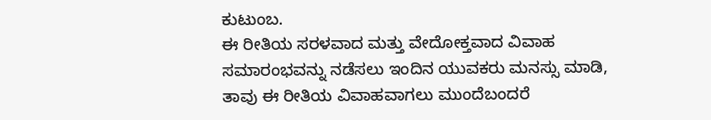ಕುಟುಂಬ.
ಈ ರೀತಿಯ ಸರಳವಾದ ಮತ್ತು ವೇದೋಕ್ತವಾದ ವಿವಾಹ ಸಮಾರಂಭವನ್ನು ನಡೆಸಲು ಇಂದಿನ ಯುವಕರು ಮನಸ್ಸು ಮಾಡಿ, ತಾವು ಈ ರೀತಿಯ ವಿವಾಹವಾಗಲು ಮುಂದೆಬಂದರೆ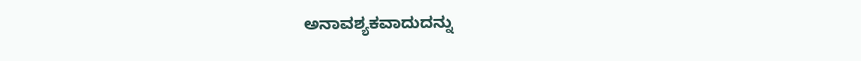ಅನಾವಶ್ಯಕವಾದುದನ್ನು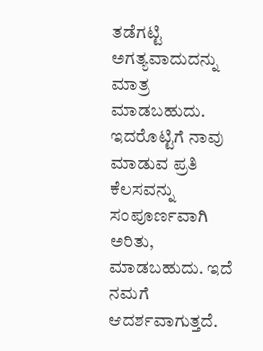ತಡೆಗಟ್ಟಿ ಅಗತ್ಯವಾದುದನ್ನು ಮಾತ್ರ ಮಾಡಬಹುದು. ಇದರೊಟ್ಟಿಗೆ ನಾವು ಮಾಡುವ ಪ್ರತಿ ಕೆಲಸವನ್ನು ಸಂಪೂರ್ಣವಾಗಿ ಅರಿತು, ಮಾಡಬಹುದು. ಇದೆ ನಮಗೆ ಆದರ್ಶವಾಗುತ್ತದೆ.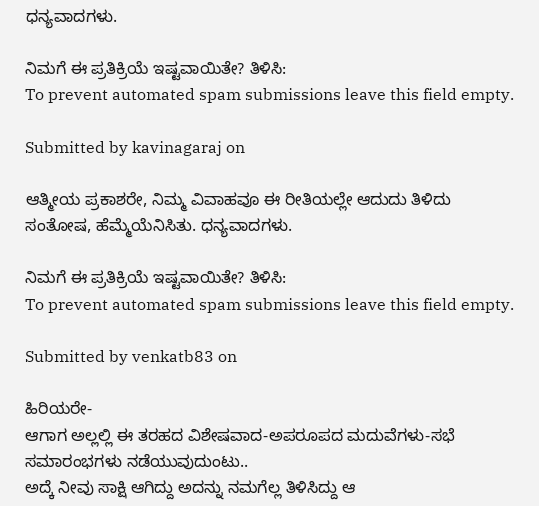ಧನ್ಯವಾದಗಳು.

ನಿಮಗೆ ಈ ಪ್ರತಿಕ್ರಿಯೆ ಇಷ್ಟವಾಯಿತೇ? ತಿಳಿಸಿ:
To prevent automated spam submissions leave this field empty.

Submitted by kavinagaraj on

ಆತ್ಮೀಯ ಪ್ರಕಾಶರೇ, ನಿಮ್ಮ ವಿವಾಹವೂ ಈ ರೀತಿಯಲ್ಲೇ ಆದುದು ತಿಳಿದು ಸಂತೋಷ, ಹೆಮ್ಮೆಯೆನಿಸಿತು. ಧನ್ಯವಾದಗಳು.

ನಿಮಗೆ ಈ ಪ್ರತಿಕ್ರಿಯೆ ಇಷ್ಟವಾಯಿತೇ? ತಿಳಿಸಿ:
To prevent automated spam submissions leave this field empty.

Submitted by venkatb83 on

ಹಿರಿಯರೇ-
ಆಗಾಗ ಅಲ್ಲಲ್ಲಿ ಈ ತರಹದ ವಿಶೇಷವಾದ-ಅಪರೂಪದ ಮದುವೆಗಳು-ಸಭೆ ಸಮಾರಂಭಗಳು ನಡೆಯುವುದುಂಟು..
ಅದ್ಕೆ ನೀವು ಸಾಕ್ಷಿ ಆಗಿದ್ದು ಅದನ್ನು ನಮಗೆಲ್ಲ ತಿಳಿಸಿದ್ದು ಆ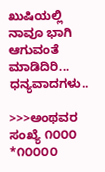ಖುಷಿಯಲ್ಲಿ ನಾವೂ ಭಾಗಿ ಆಗುವಂತೆ ಮಾಡಿದಿರಿ...
ಧನ್ಯವಾದಗಳು..

>>>ಅಂಥವರ ಸಂಖ್ಯೆ ೧೦೦೦ *೧೦೦೦೦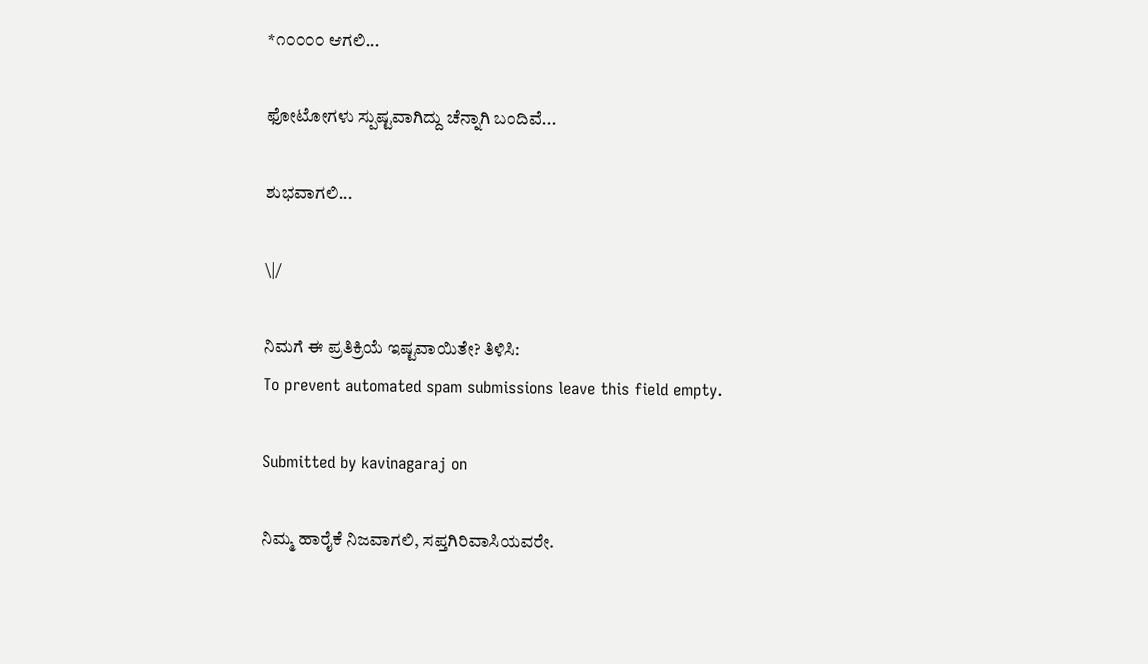*೧೦೦೦೦ ಆಗಲಿ...

ಫೋಟೋಗಳು ಸ್ಪುಷ್ಟವಾಗಿದ್ದು ಚೆನ್ನಾಗಿ ಬಂದಿವೆ...

ಶುಭವಾಗಲಿ...

\|/

ನಿಮಗೆ ಈ ಪ್ರತಿಕ್ರಿಯೆ ಇಷ್ಟವಾಯಿತೇ? ತಿಳಿಸಿ:
To prevent automated spam submissions leave this field empty.

Submitted by kavinagaraj on

ನಿಮ್ಮ ಹಾರೈಕೆ ನಿಜವಾಗಲಿ, ಸಪ್ತಗಿರಿವಾಸಿಯವರೇ.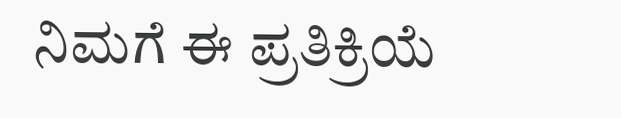ನಿಮಗೆ ಈ ಪ್ರತಿಕ್ರಿಯೆ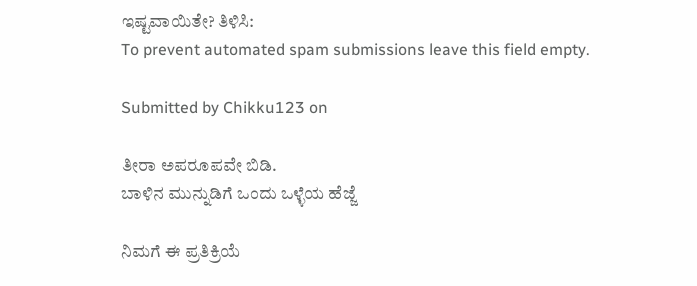ಇಷ್ಟವಾಯಿತೇ? ತಿಳಿಸಿ:
To prevent automated spam submissions leave this field empty.

Submitted by Chikku123 on

ತೀರಾ ಅಪರೂಪವೇ ಬಿಡಿ.
ಬಾಳಿನ ಮುನ್ನುಡಿಗೆ ಒಂದು ಒಳ್ಳೆಯ ಹೆಜ್ಜೆ

ನಿಮಗೆ ಈ ಪ್ರತಿಕ್ರಿಯೆ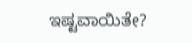ಇಷ್ಟವಾಯಿತೇ?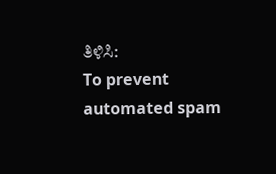ತಿಳಿಸಿ:
To prevent automated spam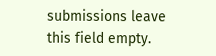submissions leave this field empty.